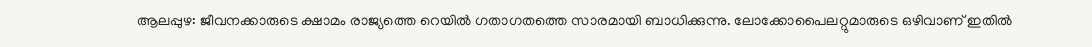ആലപ്പുഴ: ജീവനക്കാരുടെ ക്ഷാമം രാജ്യത്തെ റെയിൽ ഗതാഗതത്തെ സാരമായി ബാധിക്കുന്നു. ലോക്കോപൈലറ്റുമാരുടെ ഒഴിവാണ് ഇതിൽ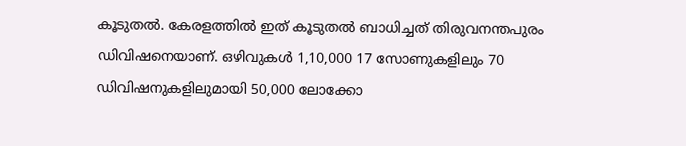കൂടുതൽ. കേരളത്തിൽ ഇത് കൂടുതൽ ബാധിച്ചത് തിരുവനന്തപുരം ഡിവിഷനെയാണ്. ഒഴിവുകൾ 1,10,000 17 സോണുകളിലും 70 ഡിവിഷനുകളിലുമായി 50,000 ലോക്കോ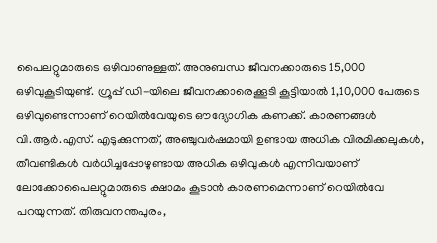പൈലറ്റുമാരുടെ ഒഴിവാണുള്ളത്. അനുബന്ധ ജീവനക്കാരുടെ 15,000 ഒഴിവുകൂടിയുണ്ട്. ഗ്രൂപ്പ് ഡി-യിലെ ജീവനക്കാരെക്കൂടി കൂട്ടിയാൽ 1,10,000 പേരുടെ ഒഴിവുണ്ടെന്നാണ് റെയിൽവേയുടെ ഔദ്യോഗിക കണക്ക്. കാരണങ്ങൾ വി.ആർ.എസ്. എടുക്കുന്നത്, അഞ്ചുവർഷമായി ഉണ്ടായ അധിക വിരമിക്കലുകൾ, തീവണ്ടികൾ വർധിച്ചപ്പോഴുണ്ടായ അധിക ഒഴിവുകൾ എന്നിവയാണ് ലോക്കോപൈലറ്റുമാരുടെ ക്ഷാമം കൂടാൻ കാരണമെന്നാണ് റെയിൽവേ പറയുന്നത്. തിരുവനന്തപുരം,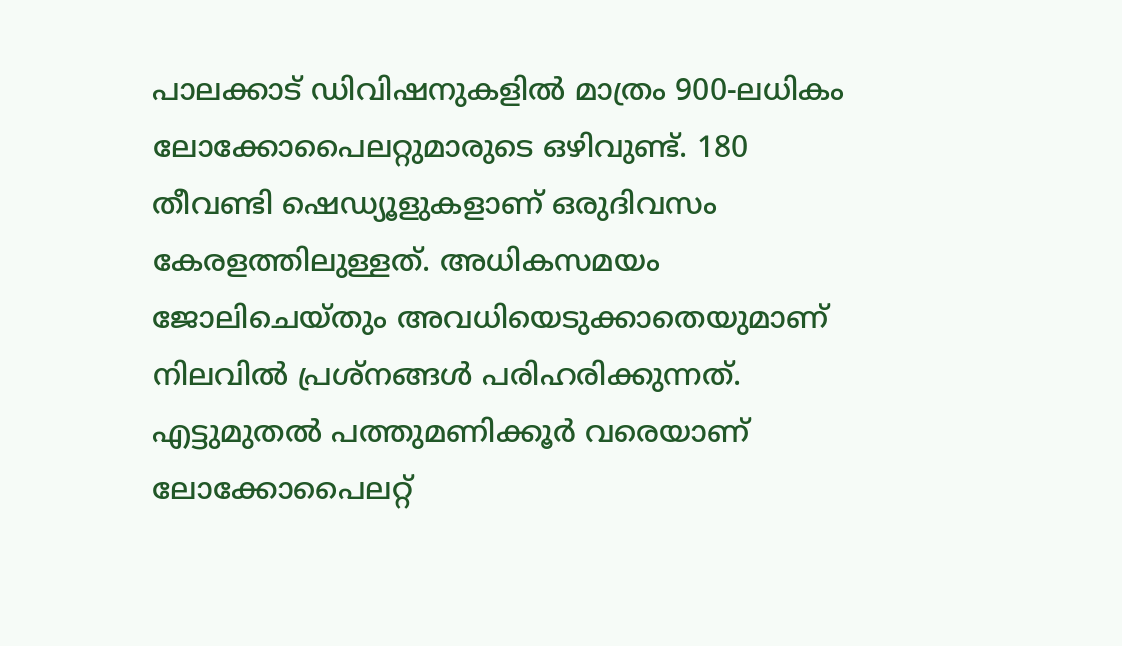പാലക്കാട് ഡിവിഷനുകളിൽ മാത്രം 900-ലധികം ലോക്കോപൈലറ്റുമാരുടെ ഒഴിവുണ്ട്. 180 തീവണ്ടി ഷെഡ്യൂളുകളാണ് ഒരുദിവസം കേരളത്തിലുള്ളത്. അധികസമയം ജോലിചെയ്തും അവധിയെടുക്കാതെയുമാണ് നിലവിൽ പ്രശ്നങ്ങൾ പരിഹരിക്കുന്നത്. എട്ടുമുതൽ പത്തുമണിക്കൂർ വരെയാണ് ലോക്കോപൈലറ്റ്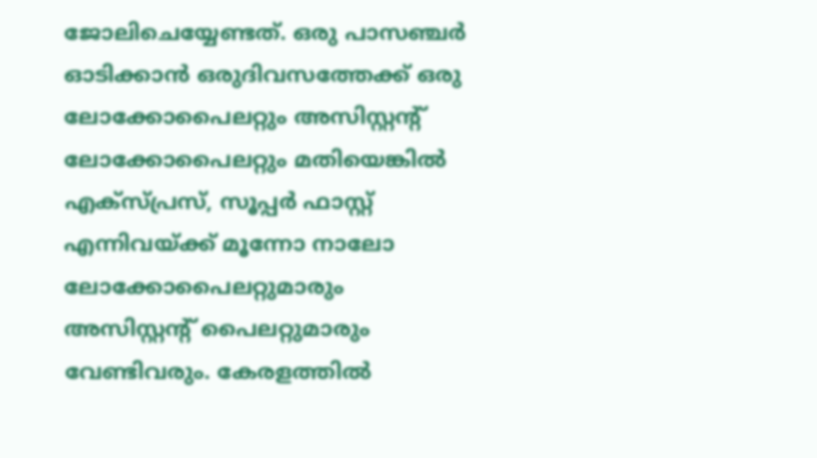ജോലിചെയ്യേണ്ടത്. ഒരു പാസഞ്ചർ ഓടിക്കാൻ ഒരുദിവസത്തേക്ക് ഒരു ലോക്കോപൈലറ്റും അസിസ്റ്റന്റ് ലോക്കോപൈലറ്റും മതിയെങ്കിൽ എക്സ്പ്രസ്, സൂപ്പർ ഫാസ്റ്റ് എന്നിവയ്ക്ക് മൂന്നോ നാലോ ലോക്കോപൈലറ്റുമാരും അസിസ്റ്റന്റ് പൈലറ്റുമാരും വേണ്ടിവരും. കേരളത്തിൽ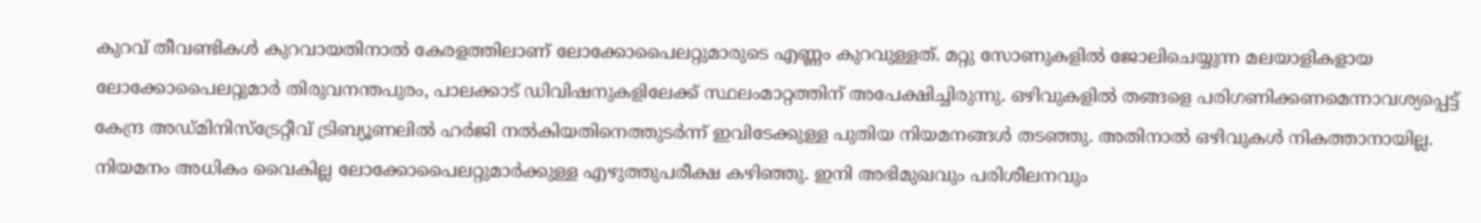കുറവ് തീവണ്ടികൾ കുറവായതിനാൽ കേരളത്തിലാണ് ലോക്കോപൈലറ്റുമാരുടെ എണ്ണം കുറവുള്ളത്. മറ്റു സോണുകളിൽ ജോലിചെയ്യുന്ന മലയാളികളായ ലോക്കോപൈലറ്റുമാർ തിരുവനന്തപുരം, പാലക്കാട് ഡിവിഷനുകളിലേക്ക് സ്ഥലംമാറ്റത്തിന് അപേക്ഷിച്ചിരുന്നു. ഒഴിവുകളിൽ തങ്ങളെ പരിഗണിക്കണമെന്നാവശ്യപ്പെട്ട് കേന്ദ്ര അഡ്മിനിസ്ട്രേറ്റീവ് ട്രിബ്യൂണലിൽ ഹർജി നൽകിയതിനെത്തുടർന്ന് ഇവിടേക്കുള്ള പുതിയ നിയമനങ്ങൾ തടഞ്ഞു. അതിനാൽ ഒഴിവുകൾ നികത്താനായില്ല. നിയമനം അധികം വൈകില്ല ലോക്കോപൈലറ്റുമാർക്കുള്ള എഴുത്തുപരീക്ഷ കഴിഞ്ഞു. ഇനി അഭിമുഖവും പരിശീലനവും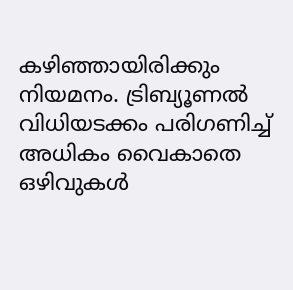കഴിഞ്ഞായിരിക്കും നിയമനം. ട്രിബ്യൂണൽ വിധിയടക്കം പരിഗണിച്ച് അധികം വൈകാതെ ഒഴിവുകൾ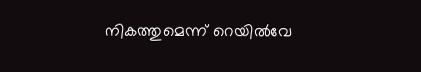നികത്തുമെന്ന് റെയിൽവേ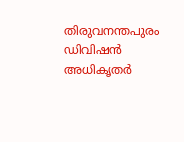തിരുവനന്തപുരം ഡിവിഷൻ അധികൃതർ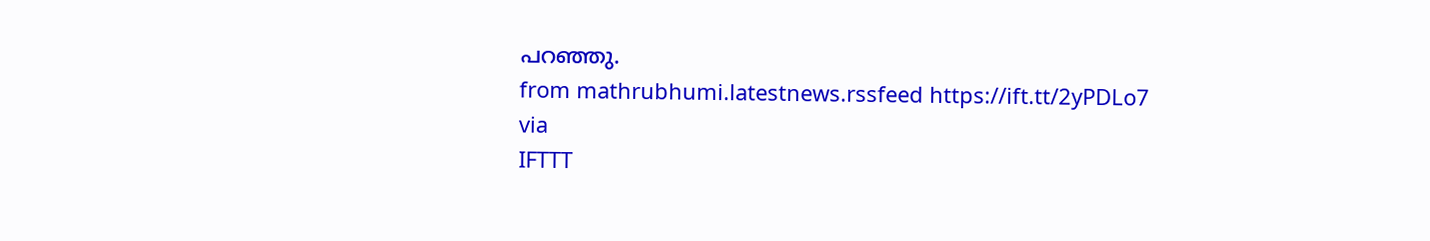പറഞ്ഞു.
from mathrubhumi.latestnews.rssfeed https://ift.tt/2yPDLo7
via
IFTTT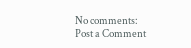No comments:
Post a Comment